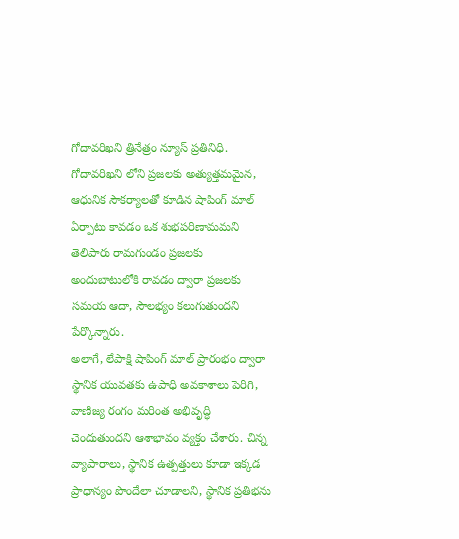గోదావరిఖని త్రినేత్రం న్యూస్ ప్రతినిధి. గోదావరిఖని లోని ప్రజలకు అత్యుత్తమమైన, ఆధునిక సౌకర్యాలతో కూడిన షాపింగ్ మాల్ ఏర్పాటు కావడం ఒక శుభపరిణామమని తెలిపారు రామగుండం ప్రజలకు అందుబాటులోకి రావడం ద్వారా ప్రజలకు సమయ ఆదా, సౌలభ్యం కలుగుతుందని పేర్కొన్నారు.
అలాగే, లేపాక్షి షాపింగ్ మాల్ ప్రారంభం ద్వారా స్థానిక యువతకు ఉపాధి అవకాశాలు పెరిగి, వాణిజ్య రంగం మరింత అభివృద్ధి చెందుతుందని ఆశాభావం వ్యక్తం చేశారు. చిన్న వ్యాపారాలు, స్థానిక ఉత్పత్తులు కూడా ఇక్కడ ప్రాధాన్యం పొందేలా చూడాలని, స్థానిక ప్రతిభను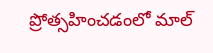ప్రోత్సహించడంలో మాల్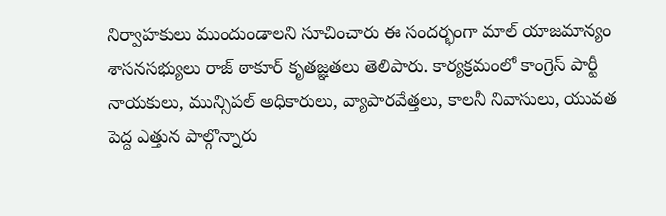నిర్వాహకులు ముందుండాలని సూచించారు ఈ సందర్భంగా మాల్ యాజమాన్యం శాసనసభ్యులు రాజ్ ఠాకూర్ కృతజ్ఞతలు తెలిపారు. కార్యక్రమంలో కాంగ్రెస్ పార్టీ నాయకులు, మున్సిపల్ అధికారులు, వ్యాపారవేత్తలు, కాలనీ నివాసులు, యువత పెద్ద ఎత్తున పాల్గొన్నారు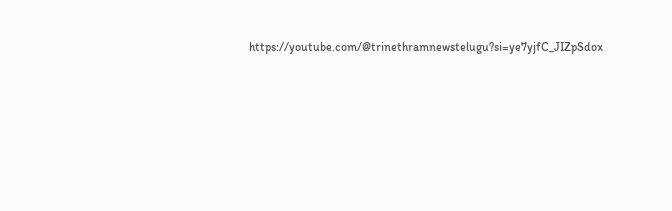https://youtube.com/@trinethramnewstelugu?si=ye7yjfC_JIZpSdox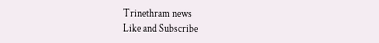Trinethram news
Like and Subscribe